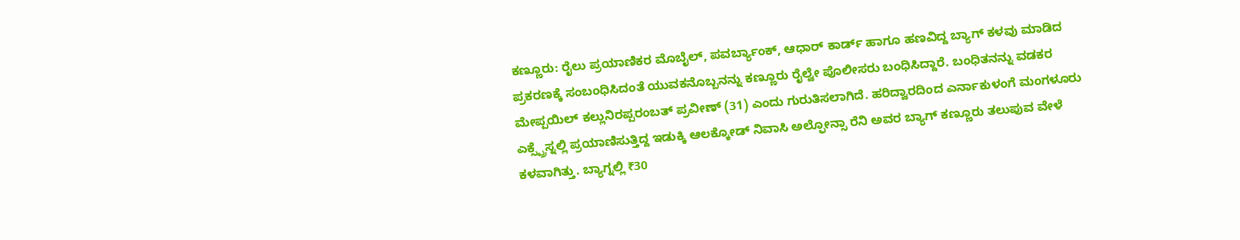ಕಣ್ಣೂರು: ರೈಲು ಪ್ರಯಾಣಿಕರ ಮೊಬೈಲ್, ಪವರ್ಬ್ಯಾಂಕ್, ಆಧಾರ್ ಕಾರ್ಡ್ ಹಾಗೂ ಹಣವಿದ್ದ ಬ್ಯಾಗ್ ಕಳವು ಮಾಡಿದ ಪ್ರಕರಣಕ್ಕೆ ಸಂಬಂಧಿಸಿದಂತೆ ಯುವಕನೊಬ್ಬನನ್ನು ಕಣ್ಣೂರು ರೈಲ್ವೇ ಪೊಲೀಸರು ಬಂಧಿಸಿದ್ದಾರೆ. ಬಂಧಿತನನ್ನು ವಡಕರ ಮೇಪ್ಪಯಿಲ್ ಕಲ್ಲುನಿರಪ್ಪರಂಬತ್ ಪ್ರವೀಣ್ (31) ಎಂದು ಗುರುತಿಸಲಾಗಿದೆ. ಹರಿದ್ವಾರದಿಂದ ಎರ್ನಾಕುಳಂಗೆ ಮಂಗಳೂರು ಎಕ್ಸ್ಪ್ರೆಸ್ನಲ್ಲಿ ಪ್ರಯಾಣಿಸುತ್ತಿದ್ದ ಇಡುಕ್ಕಿ ಆಲಕ್ಕೋಡ್ ನಿವಾಸಿ ಅಲ್ಫೋನ್ಸಾ ರೆನಿ ಅವರ ಬ್ಯಾಗ್ ಕಣ್ಣೂರು ತಲುಪುವ ವೇಳೆ ಕಳವಾಗಿತ್ತು. ಬ್ಯಾಗ್ನಲ್ಲಿ ₹30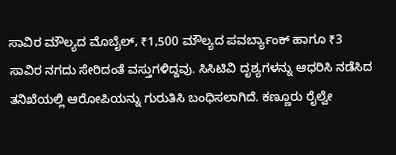ಸಾವಿರ ಮೌಲ್ಯದ ಮೊಬೈಲ್, ₹1,500 ಮೌಲ್ಯದ ಪವರ್ಬ್ಯಾಂಕ್ ಹಾಗೂ ₹3 ಸಾವಿರ ನಗದು ಸೇರಿದಂತೆ ವಸ್ತುಗಳಿದ್ದವು. ಸಿಸಿಟಿವಿ ದೃಶ್ಯಗಳನ್ನು ಆಧರಿಸಿ ನಡೆಸಿದ ತನಿಖೆಯಲ್ಲಿ ಆರೋಪಿಯನ್ನು ಗುರುತಿಸಿ ಬಂಧಿಸಲಾಗಿದೆ. ಕಣ್ಣೂರು ರೈಲ್ವೇ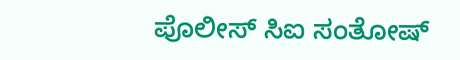ಪೊಲೀಸ್ ಸಿಐ ಸಂತೋಷ್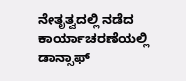ನೇತೃತ್ವದಲ್ಲಿ ನಡೆದ ಕಾರ್ಯಾಚರಣೆಯಲ್ಲಿ ಡಾನ್ಸಾಫ್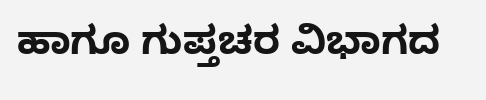ಹಾಗೂ ಗುಪ್ತಚರ ವಿಭಾಗದ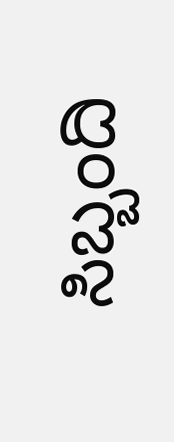ಸಿಬ್ಬಂದಿ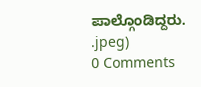ಪಾಲ್ಗೊಂಡಿದ್ದರು.
.jpeg)
0 Comments